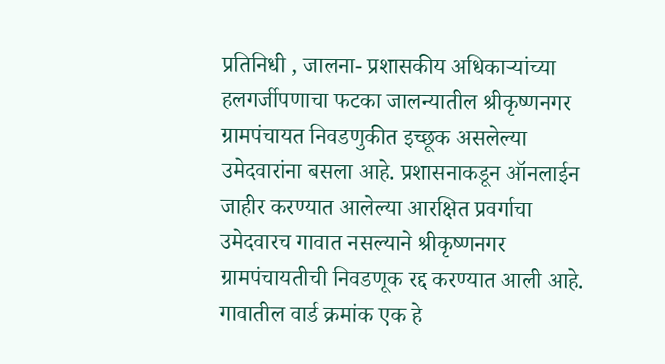प्रतिनिधी , जालना- प्रशासकीय अधिकाऱ्यांच्या हलगर्जीपणाचा फटका जालन्यातील श्रीकृष्णनगर ग्रामपंचायत निवडणुकीत इच्छूक असलेल्या उमेदवारांना बसला आहे. प्रशासनाकडून ऑनलाईन जाहीर करण्यात आलेल्या आरक्षित प्रवर्गाचा उमेदवारच गावात नसल्याने श्रीकृष्णनगर ग्रामपंचायतीची निवडणूक रद्द करण्यात आली आहे. गावातील वार्ड क्रमांक एक हे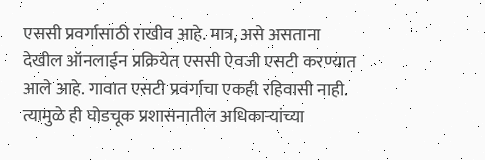एससी प्रवर्गासाठी राखीव आहे. मात्र, असे असताना देखील ऑनलाईन प्रक्रियेत एससी ऐवजी एसटी करण्यात आले आहे. गावात एसटी प्रवर्गाचा एकही रहिवासी नाही.
त्यामुळे ही घोडचूक प्रशासनातील अधिकाऱ्यांच्या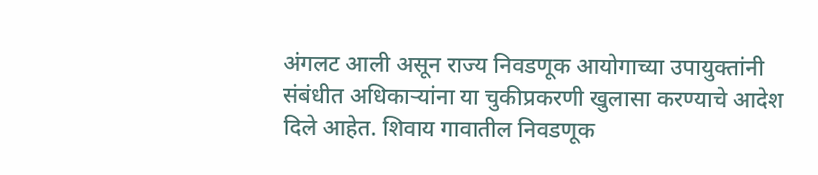अंगलट आली असून राज्य निवडणूक आयोगाच्या उपायुक्तांनी संबंधीत अधिकाऱ्यांना या चुकीप्रकरणी खुलासा करण्याचे आदेश दिले आहेत. शिवाय गावातील निवडणूक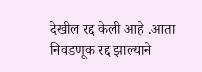देखील रद्द केली आहे .आता निवडणूक रद्द झाल्याने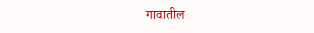गावातील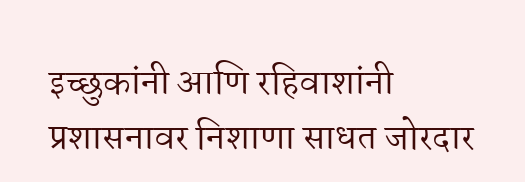इच्छुकांनी आणि रहिवाशांनी प्रशासनावर निशाणा साधत जोरदार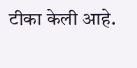टीका केली आहे.